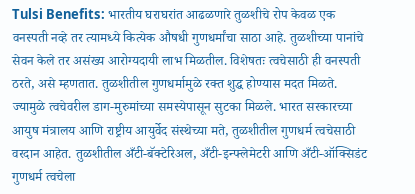Tulsi Benefits: भारतीय घराघरांत आढळणारे तुळशीचे रोप केवळ एक वनस्पती नव्हे तर त्यामध्ये कित्येक औषधी गुणधर्मांचा साठा आहे. तुळशीच्या पानांचे सेवन केले तर असंख्य आरोग्यदायी लाभ मिळतील. विशेषतः त्वचेसाठी ही वनस्पती ठरते, असे म्हणतात. तुळशीतील गुणधर्मामुळे रक्त शुद्ध होण्यास मदत मिळते. ज्यामुळे त्वचेवरील डाग-मुरुमांच्या समस्येपासून सुटका मिळले. भारत सरकारच्या आयुष मंत्रालय आणि राष्ट्रीय आयुर्वेद संस्थेच्या मते, तुळशीतील गुणधर्म त्वचेसाठी वरदान आहेत. तुळशीतील अँटी-बॅक्टेरिअल, अँटी-इन्फ्लेमेटरी आणि अँटी-ऑक्सिडंट गुणधर्म त्वचेला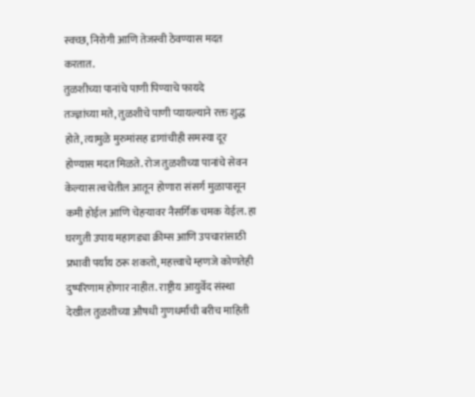स्वच्छ, निरोगी आणि तेजस्वी ठेवण्यास मदत करतात.
तुळशीच्या पानांचे पाणी पिण्याचे फायदे
तज्ज्ञांच्या मते, तुळशीचे पाणी प्यायल्याने रक्त शुद्ध होते, त्यामुळे मुरुमांसह डागांचीही समस्या दूर होण्यास मदत मिळते. रोज तुळशीच्या पानांचे सेवन केल्यास त्वचेतील आतून होणारा संसर्ग मुळापासून कमी होईल आणि चेहऱ्यावर नैसर्गिक चमक येईल. हा घरगुती उपाय महागड्या क्रीम्स आणि उपचारांसाठी प्रभावी पर्याय ठरू शकतो, महत्त्वाचे म्हणजे कोणतेही दुष्परिणाम होणार नाहीत. राष्ट्रीय आयुर्वेद संस्था देखील तुळशीच्या औषधी गुणधर्मांची बरीच माहिती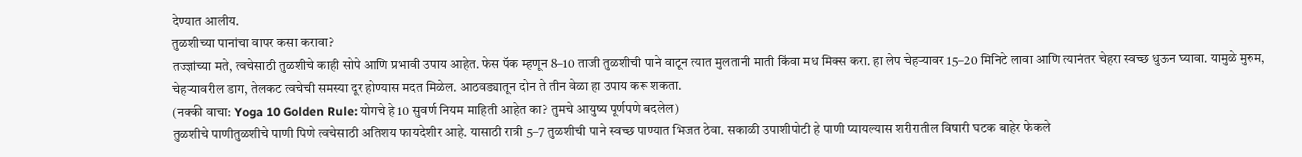देण्यात आलीय.
तुळशीच्या पानांचा वापर कसा करावा?
तज्ज्ञांच्या मते, त्वचेसाठी तुळशीचे काही सोपे आणि प्रभावी उपाय आहेत. फेस पॅक म्हणून 8–10 ताजी तुळशीची पाने वाटून त्यात मुलतानी माती किंवा मध मिक्स करा. हा लेप चेहऱ्यावर 15–20 मिनिटे लावा आणि त्यानंतर चेहरा स्वच्छ धुऊन घ्यावा. यामुळे मुरुम, चेहऱ्यावरील डाग, तेलकट त्वचेची समस्या दूर होण्यास मदत मिळेल. आठवड्यातून दोन ते तीन वेळा हा उपाय करू शकता.
(नक्की वाचा: Yoga 10 Golden Rule: योगचे हे 10 सुवर्ण नियम माहिती आहेत का? तुमचे आयुष्य पूर्णपणे बदलेल)
तुळशीचे पाणीतुळशीचे पाणी पिणे त्वचेसाठी अतिशय फायदेशीर आहे. यासाठी रात्री 5–7 तुळशीची पाने स्वच्छ पाण्यात भिजत ठेवा. सकाळी उपाशीपोटी हे पाणी प्यायल्यास शरीरातील विषारी घटक बाहेर फेकले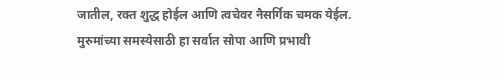जातील, रक्त शुद्ध होईल आणि त्वचेवर नैसर्गिक चमक येईल. मुरुमांच्या समस्येसाठी हा सर्वात सोपा आणि प्रभावी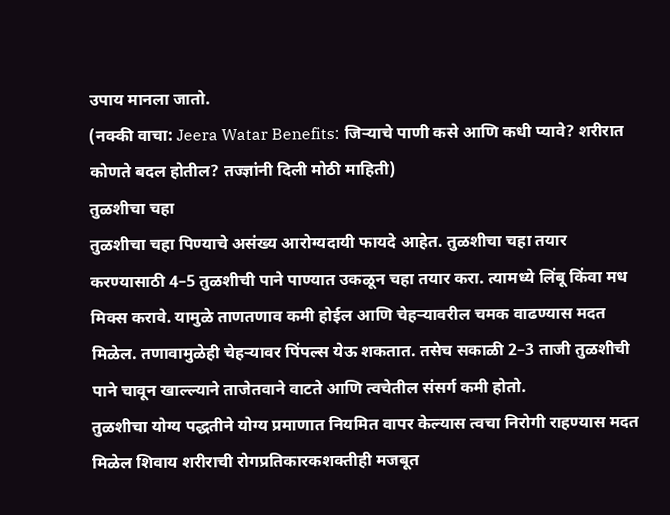उपाय मानला जातो.
(नक्की वाचा: Jeera Watar Benefits: जिऱ्याचे पाणी कसे आणि कधी प्यावे? शरीरात कोणते बदल होतील? तज्ज्ञांनी दिली मोठी माहिती)
तुळशीचा चहा
तुळशीचा चहा पिण्याचे असंख्य आरोग्यदायी फायदे आहेत. तुळशीचा चहा तयार करण्यासाठी 4–5 तुळशीची पाने पाण्यात उकळून चहा तयार करा. त्यामध्ये लिंबू किंवा मध मिक्स करावे. यामुळे ताणतणाव कमी होईल आणि चेहऱ्यावरील चमक वाढण्यास मदत मिळेल. तणावामुळेही चेहऱ्यावर पिंपल्स येऊ शकतात. तसेच सकाळी 2–3 ताजी तुळशीची पाने चावून खाल्ल्याने ताजेतवाने वाटते आणि त्वचेतील संसर्ग कमी होतो.
तुळशीचा योग्य पद्धतीने योग्य प्रमाणात नियमित वापर केल्यास त्वचा निरोगी राहण्यास मदत मिळेल शिवाय शरीराची रोगप्रतिकारकशक्तीही मजबूत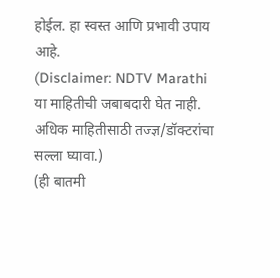होईल. हा स्वस्त आणि प्रभावी उपाय आहे.
(Disclaimer: NDTV Marathi या माहितीची जबाबदारी घेत नाही. अधिक माहितीसाठी तज्ज्ञ/डॉक्टरांचा सल्ला घ्यावा.)
(ही बातमी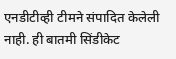एनडीटीव्ही टीमने संपादित केलेली नाही. ही बातमी सिंडीकेट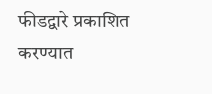फीडद्वारे प्रकाशित करण्यात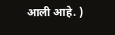आली आहे. )